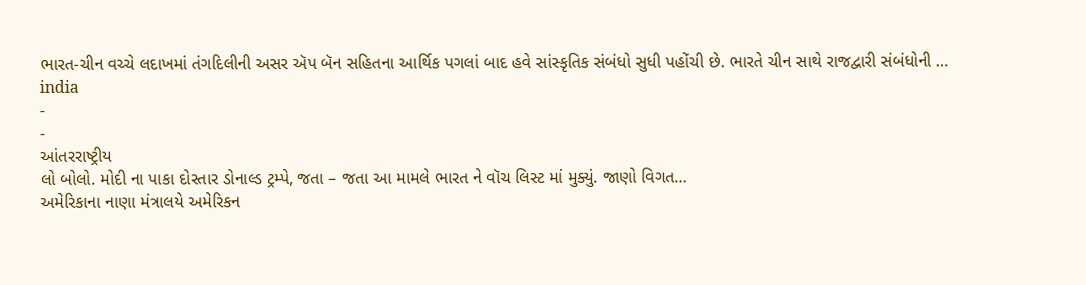ભારત-ચીન વચ્ચે લદાખમાં તંગદિલીની અસર ઍપ બૅન સહિતના આર્થિક પગલાં બાદ હવે સાંસ્કૃતિક સંબંધો સુધી પહોંચી છે. ભારતે ચીન સાથે રાજદ્વારી સંબંધોની …
india
-
-
આંતરરાષ્ટ્રીય
લો બોલો. મોદી ના પાકા દોસ્તાર ડોનાલ્ડ ટ્રમ્પે, જતા – જતા આ મામલે ભારત ને વૉચ લિસ્ટ માં મુક્યું. જાણો વિગત…
અમેરિકાના નાણા મંત્રાલયે અમેરિકન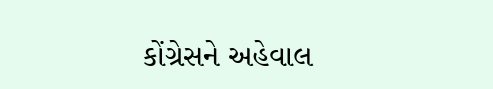કોંગ્રેસને અહેવાલ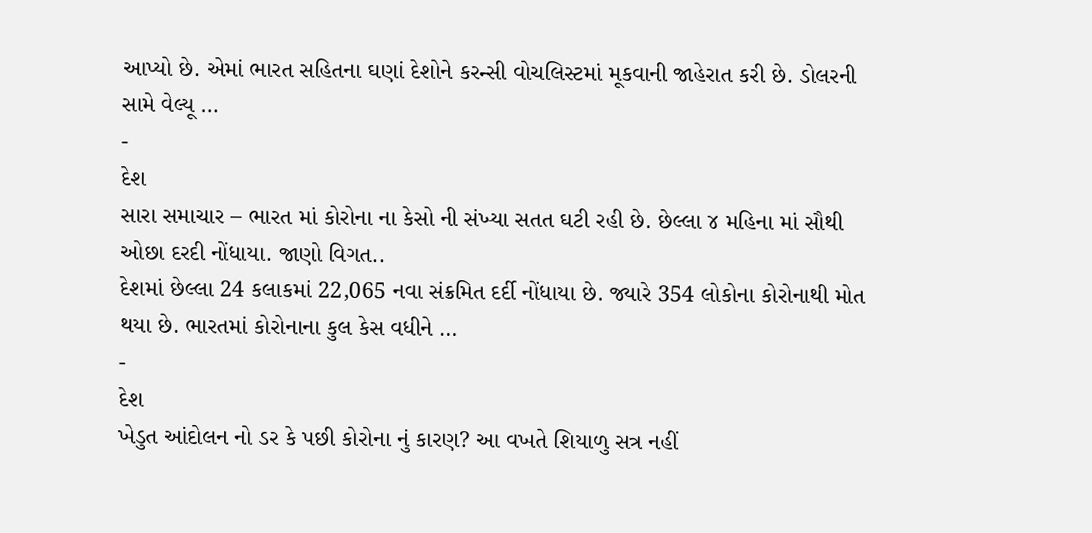આપ્યો છે. એમાં ભારત સહિતના ઘણાં દેશોને કરન્સી વોચલિસ્ટમાં મૂકવાની જાહેરાત કરી છે. ડોલરની સામે વેલ્યૂ …
-
દેશ
સારા સમાચાર – ભારત માં કોરોના ના કેસો ની સંખ્યા સતત ઘટી રહી છે. છેલ્લા ૪ મહિના માં સૌથી ઓછા દરદી નોંધાયા. જાણો વિગત..
દેશમાં છેલ્લા 24 કલાકમાં 22,065 નવા સંક્રમિત દર્દી નોંધાયા છે. જ્યારે 354 લોકોના કોરોનાથી મોત થયા છે. ભારતમાં કોરોનાના કુલ કેસ વધીને …
-
દેશ
ખેડુત આંદોલન નો ડર કે પછી કોરોના નું કારણ? આ વખતે શિયાળુ સત્ર નહીં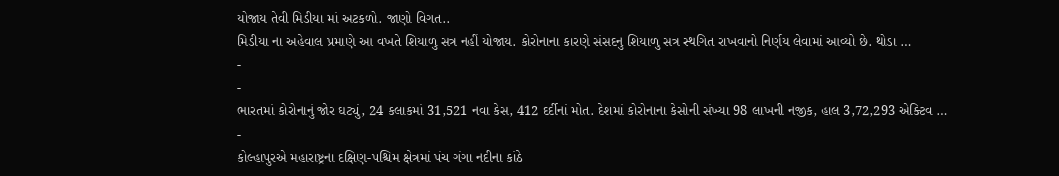યોજાય તેવી મિડીયા માં અટકળો. જાણો વિગત..
મિડીયા ના અહેવાલ પ્રમાણે આ વખતે શિયાળુ સત્ર નહીં યોજાય. કોરોનાના કારણે સંસદનુ શિયાળુ સત્ર સ્થગિત રાખવાનો નિર્ણય લેવામાં આવ્યો છે. થોડા …
-
-
ભારતમાં કોરોનાનું જોર ઘટ્યું, 24 કલાકમાં 31,521 નવા કેસ, 412 દર્દીનાં મોત. દેશમાં કોરોનાના કેસોની સંખ્યા 98 લાખની નજીક, હાલ 3,72,293 એક્ટિવ …
-
કોલ્હાપુરએ મહારાષ્ટ્રના દક્ષિણ-પશ્ચિમ ક્ષેત્રમાં પંચ ગંગા નદીના કાંઠે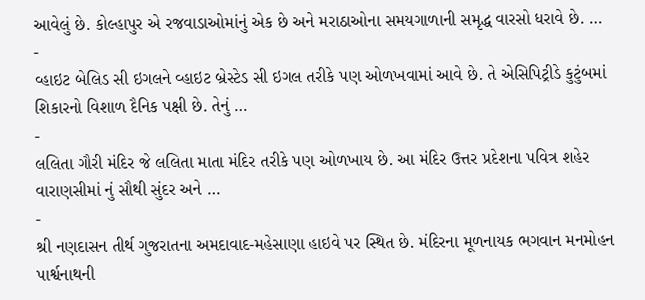આવેલું છે. કોલ્હાપુર એ રજવાડાઓમાંનું એક છે અને મરાઠાઓના સમયગાળાની સમૃદ્ધ વારસો ધરાવે છે. …
-
વ્હાઇટ બેલિડ સી ઇગલને વ્હાઇટ બ્રેસ્ટેડ સી ઇગલ તરીકે પણ ઓળખવામાં આવે છે. તે એસિપિટ્રીડે કુટુંબમાં શિકારનો વિશાળ દૈનિક પક્ષી છે. તેનું …
-
લલિતા ગૌરી મંદિર જે લલિતા માતા મંદિર તરીકે પણ ઓળખાય છે. આ મંદિર ઉત્તર પ્રદેશના પવિત્ર શહેર વારાણસીમાં નું સૌથી સુંદર અને …
-
શ્રી નણદાસન તીર્થ ગુજરાતના અમદાવાદ-મહેસાણા હાઇવે પર સ્થિત છે. મંદિરના મૂળનાયક ભગવાન મનમોહન પાર્શ્વનાથની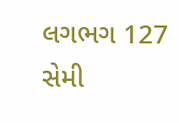લગભગ 127 સેમી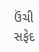ઉંચી સફેદ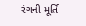રંગની મૂર્તિ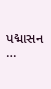પદ્માસન …